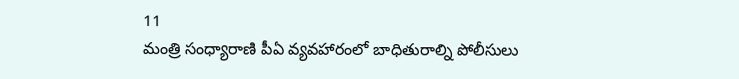11
మంత్రి సంధ్యారాణి పీఏ వ్యవహారంలో బాధితురాల్ని పోలీసులు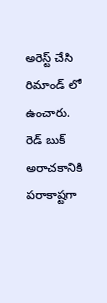అరెస్ట్ చేసి రిమాండ్ లో ఉంచారు. రెడ్ బుక్ అరాచకానికి పరాకాష్టగా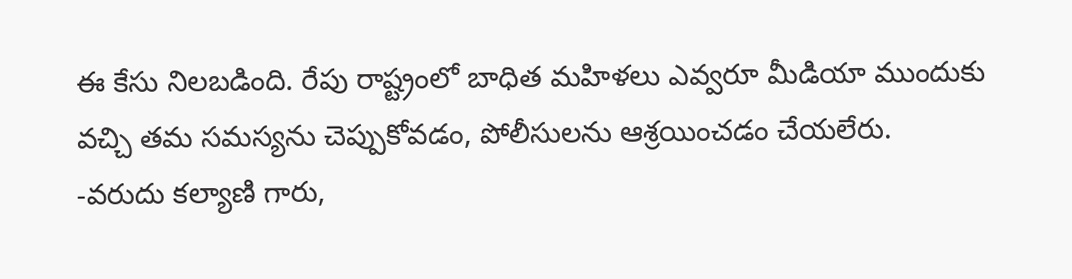ఈ కేసు నిలబడింది. రేపు రాష్ట్రంలో బాధిత మహిళలు ఎవ్వరూ మీడియా ముందుకు వచ్చి తమ సమస్యను చెప్పుకోవడం, పోలీసులను ఆశ్రయించడం చేయలేరు.
-వరుదు కల్యాణి గారు,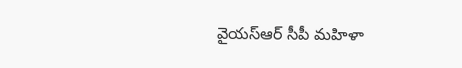వైయస్ఆర్ సీపీ మహిళా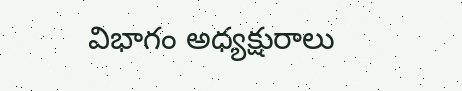విభాగం అధ్యక్షురాలు